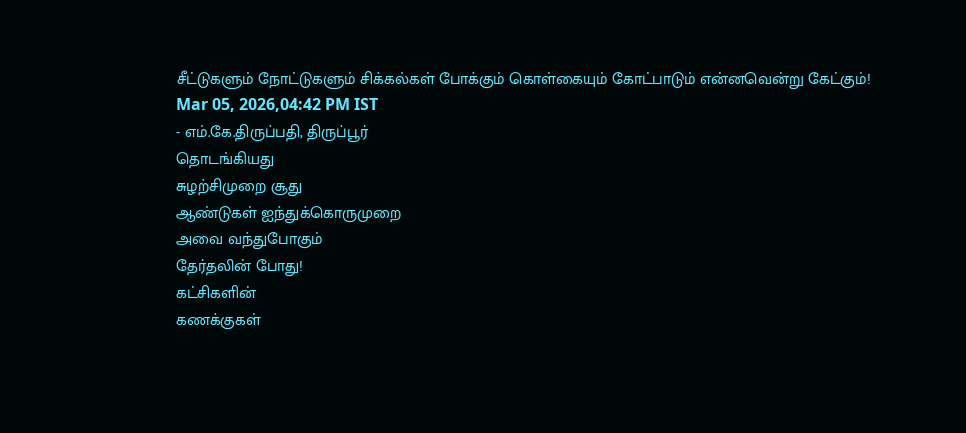சீட்டுகளும் நோட்டுகளும் சிக்கல்கள் போக்கும் கொள்கையும் கோட்பாடும் என்னவென்று கேட்கும்!
Mar 05, 2026,04:42 PM IST
- எம்.கே.திருப்பதி, திருப்பூர்
தொடங்கியது
சுழற்சிமுறை சூது
ஆண்டுகள் ஐந்துக்கொருமுறை
அவை வந்துபோகும்
தேர்தலின் போது!
கட்சிகளின்
கணக்குகள்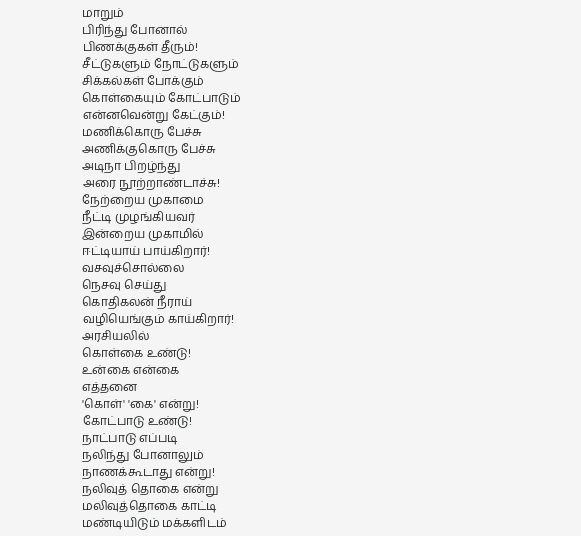மாறும்
பிரிந்து போனால்
பிணக்குகள் தீரும்!
சீட்டுகளும் நோட்டுகளும்
சிக்கல்கள் போக்கும்
கொள்கையும் கோட்பாடும்
என்னவென்று கேட்கும்!
மணிக்கொரு பேச்சு
அணிக்குகொரு பேச்சு
அடிநா பிறழ்ந்து
அரை நூற்றாண்டாச்சு!
நேற்றைய முகாமை
நீட்டி முழங்கியவர்
இன்றைய முகாமில்
ஈட்டியாய் பாய்கிறார்!
வசவுச்சொல்லை
நெசவு செய்து
கொதிகலன் நீராய்
வழியெங்கும் காய்கிறார்!
அரசியலில்
கொள்கை உண்டு!
உன்கை என்கை
எத்தனை
'கொள்' 'கை' என்று!
கோட்பாடு உண்டு!
நாட்பாடு எப்படி
நலிந்து போனாலும்
நாணக்கூடாது என்று!
நலிவுத் தொகை என்று
மலிவுத்தொகை காட்டி
மண்டியிடும் மக்களிடம்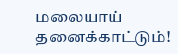மலையாய் தனைக்காட்டும்!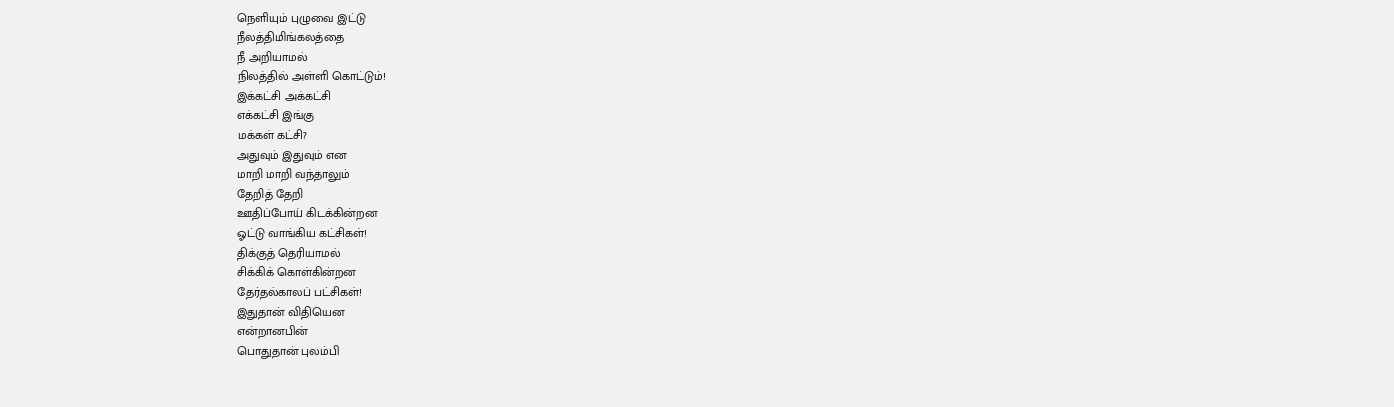நெளியும் புழுவை இட்டு
நீலத்திமிங்கலத்தை
நீ அறியாமல்
நிலத்தில் அள்ளி கொட்டும்!
இக்கட்சி அக்கட்சி
எக்கட்சி இங்கு
மக்கள் கட்சி?
அதுவும் இதுவும் என
மாறி மாறி வந்தாலும்
தேறித் தேறி
ஊதிப்போய் கிடக்கின்றன
ஓட்டு வாங்கிய கட்சிகள்!
திக்குத் தெரியாமல்
சிக்கிக் கொள்கின்றன
தேர்தல்காலப் பட்சிகள்!
இதுதான் விதியென
என்றானபின்
பொதுதான் புலம்பி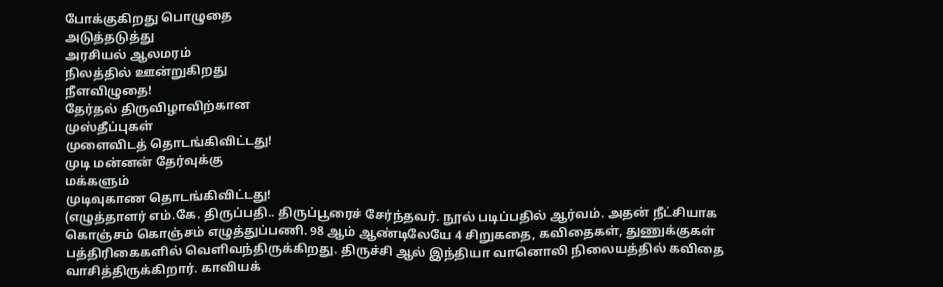போக்குகிறது பொழுதை
அடுத்தடுத்து
அரசியல் ஆலமரம்
நிலத்தில் ஊன்றுகிறது
நீளவிழுதை!
தேர்தல் திருவிழாவிற்கான
முஸ்தீப்புகள்
முளைவிடத் தொடங்கிவிட்டது!
முடி மன்னன் தேர்வுக்கு
மக்களும்
முடிவுகாண தொடங்கிவிட்டது!
(எழுத்தாளர் எம்.கே. திருப்பதி.. திருப்பூரைச் சேர்ந்தவர். நூல் படிப்பதில் ஆர்வம். அதன் நீட்சியாக கொஞ்சம் கொஞ்சம் எழுத்துப்பணி. 98 ஆம் ஆண்டிலேயே 4 சிறுகதை, கவிதைகள், துணுக்குகள் பத்திரிகைகளில் வெளிவந்திருக்கிறது. திருச்சி ஆல் இந்தியா வானொலி நிலையத்தில் கவிதை வாசித்திருக்கிறார். காவியக்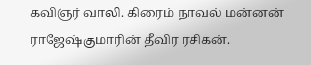கவிஞர் வாலி. கிரைம் நாவல் மன்னன் ராஜேஷ்குமாரின் தீவிர ரசிகன்.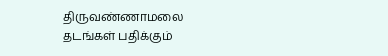திருவண்ணாமலை தடங்கள் பதிக்கும்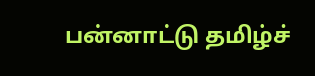பன்னாட்டு தமிழ்ச்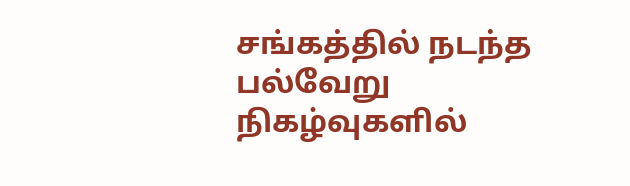சங்கத்தில் நடந்த பல்வேறு நிகழ்வுகளில்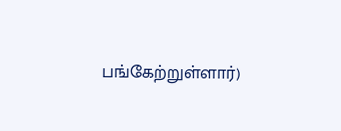பங்கேற்றுள்ளார்)